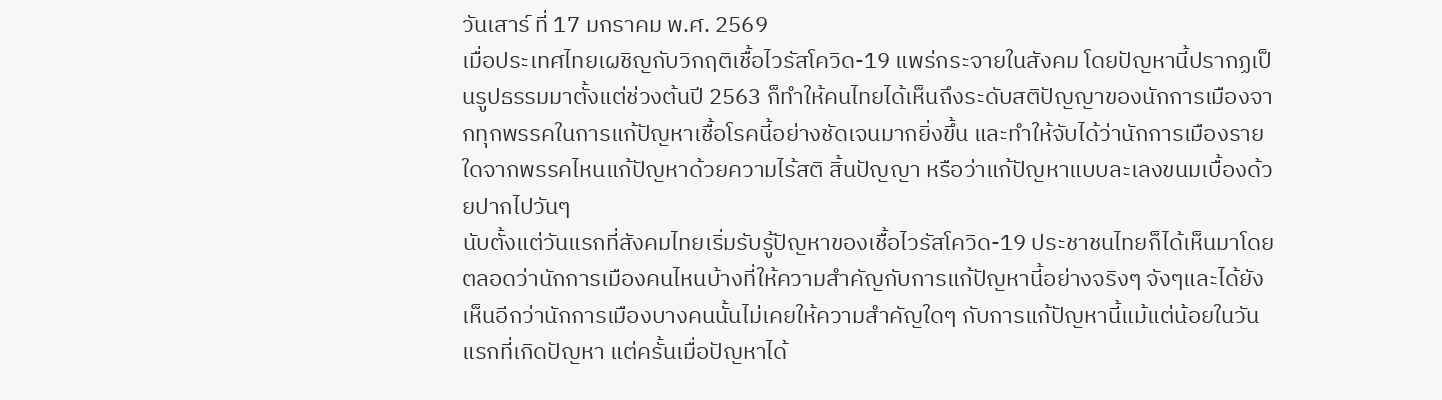วันเสาร์ ที่ 17 มกราคม พ.ศ. 2569
เมื่อประเทศไทยเผชิญกับวิกฤติเชื้อไวรัสโควิด-19 แพร่กระจายในสังคม โดยปัญหานี้ปรากฏเป็นรูปธรรมมาตั้งแต่ช่วงต้นปี 2563 ก็ทำให้คนไทยได้เห็นถึงระดับสติปัญญาของนักการเมืองจากทุกพรรคในการแก้ปัญหาเชื้อโรคนี้อย่างชัดเจนมากยิ่งขึ้น และทำให้จับได้ว่านักการเมืองรายใดจากพรรคไหนแก้ปัญหาด้วยความไร้สติ สิ้นปัญญา หรือว่าแก้ปัญหาแบบละเลงขนมเบื้องด้วยปากไปวันๆ
นับตั้งแต่วันแรกที่สังคมไทยเริ่มรับรู้ปัญหาของเชื้อไวรัสโควิด-19 ประชาชนไทยก็ได้เห็นมาโดยตลอดว่านักการเมืองคนไหนบ้างที่ให้ความสำคัญกับการแก้ปัญหานี้อย่างจริงๆ จังๆและได้ยังเห็นอีกว่านักการเมืองบางคนนั้นไม่เคยให้ความสำคัญใดๆ กับการแก้ปัญหานี้แม้แต่น้อยในวันแรกที่เกิดปัญหา แต่ครั้นเมื่อปัญหาได้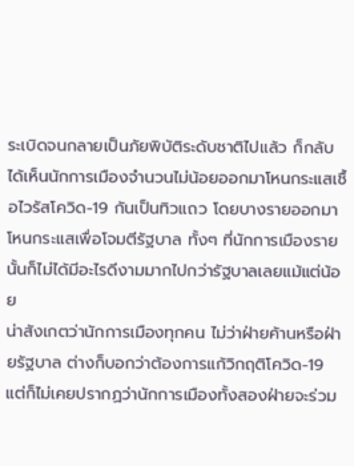ระเบิดจนกลายเป็นภัยพิบัติระดับชาติไปแล้ว ก็กลับได้เห็นนักการเมืองจำนวนไม่น้อยออกมาโหนกระแสเชื้อไวรัสโควิด-19 กันเป็นทิวแถว โดยบางรายออกมาโหนกระแสเพื่อโจมตีรัฐบาล ทั้งๆ ที่นักการเมืองรายนั้นก็ไม่ได้มีอะไรดีงามมากไปกว่ารัฐบาลเลยแม้แต่น้อย
น่าสังเกตว่านักการเมืองทุกคน ไม่ว่าฝ่ายค้านหรือฝ่ายรัฐบาล ต่างก็บอกว่าต้องการแก้วิกฤติโควิด-19 แต่ก็ไม่เคยปรากฏว่านักการเมืองทั้งสองฝ่ายจะร่วม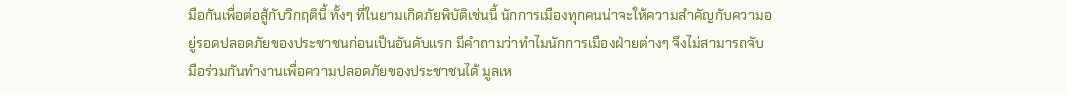มือกันเพื่อต่อสู้กับวิกฤตินี้ ทั้งๆ ที่ในยามเกิดภัยพิบัติเช่นนี้ นักการเมืองทุกคนน่าจะให้ความสำคัญกับความอยู่รอดปลอดภัยของประชาชนก่อนเป็นอันดับแรก มีคำถามว่าทำไมนักการเมืองฝ่ายต่างๆ จึงไม่สามารถจับมือร่วมกันทำงานเพื่อความปลอดภัยของประชาชนได้ มูลเห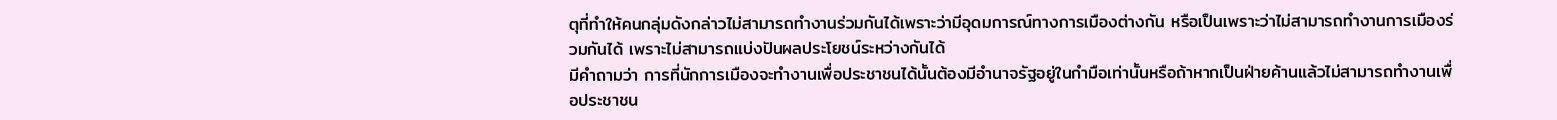ตุที่ทำให้คนกลุ่มดังกล่าวไม่สามารถทำงานร่วมกันได้เพราะว่ามีอุดมการณ์ทางการเมืองต่างกัน หรือเป็นเพราะว่าไม่สามารถทำงานการเมืองร่วมกันได้ เพราะไม่สามารถแบ่งปันผลประโยชน์ระหว่างกันได้
มีคำถามว่า การที่นักการเมืองจะทำงานเพื่อประชาชนได้นั้นต้องมีอำนาจรัฐอยู่ในกำมือเท่านั้นหรือถ้าหากเป็นฝ่ายค้านแล้วไม่สามารถทำงานเพื่อประชาชน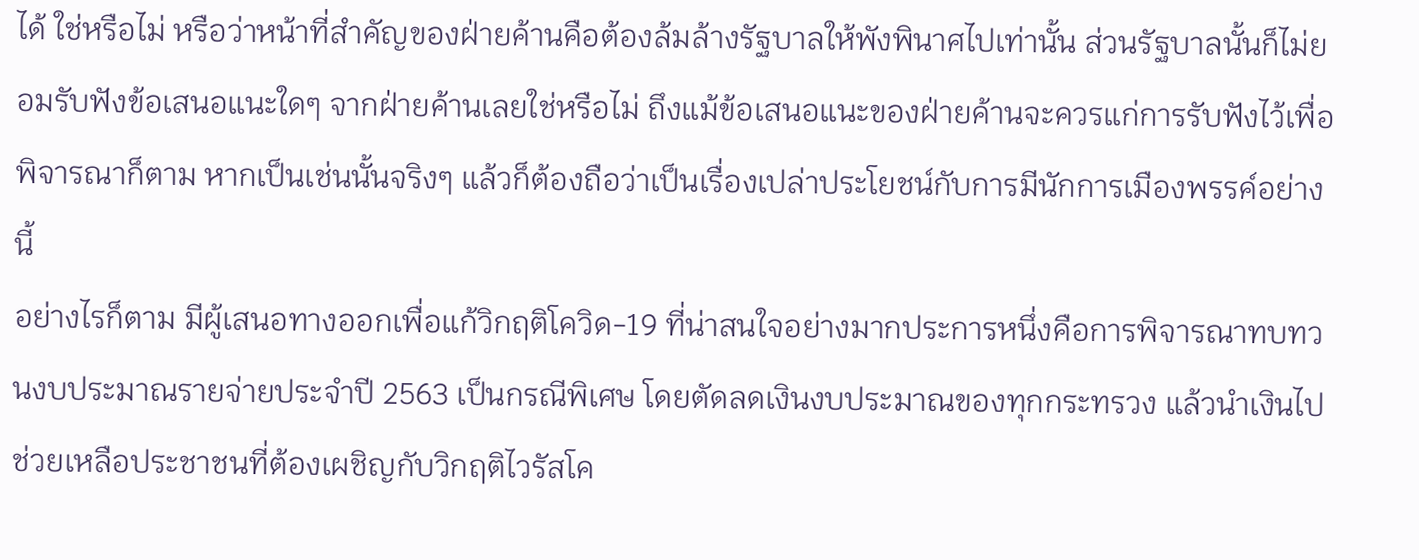ได้ ใช่หรือไม่ หรือว่าหน้าที่สำคัญของฝ่ายค้านคือต้องล้มล้างรัฐบาลให้พังพินาศไปเท่านั้น ส่วนรัฐบาลนั้นก็ไม่ยอมรับฟังข้อเสนอแนะใดๆ จากฝ่ายค้านเลยใช่หรือไม่ ถึงแม้ข้อเสนอแนะของฝ่ายค้านจะควรแก่การรับฟังไว้เพื่อพิจารณาก็ตาม หากเป็นเช่นนั้นจริงๆ แล้วก็ต้องถือว่าเป็นเรื่องเปล่าประโยชน์กับการมีนักการเมืองพรรค์อย่างนี้
อย่างไรก็ตาม มีผู้เสนอทางออกเพื่อแก้วิกฤติโควิด-19 ที่น่าสนใจอย่างมากประการหนึ่งคือการพิจารณาทบทวนงบประมาณรายจ่ายประจำปี 2563 เป็นกรณีพิเศษ โดยตัดลดเงินงบประมาณของทุกกระทรวง แล้วนำเงินไปช่วยเหลือประชาชนที่ต้องเผชิญกับวิกฤติไวรัสโค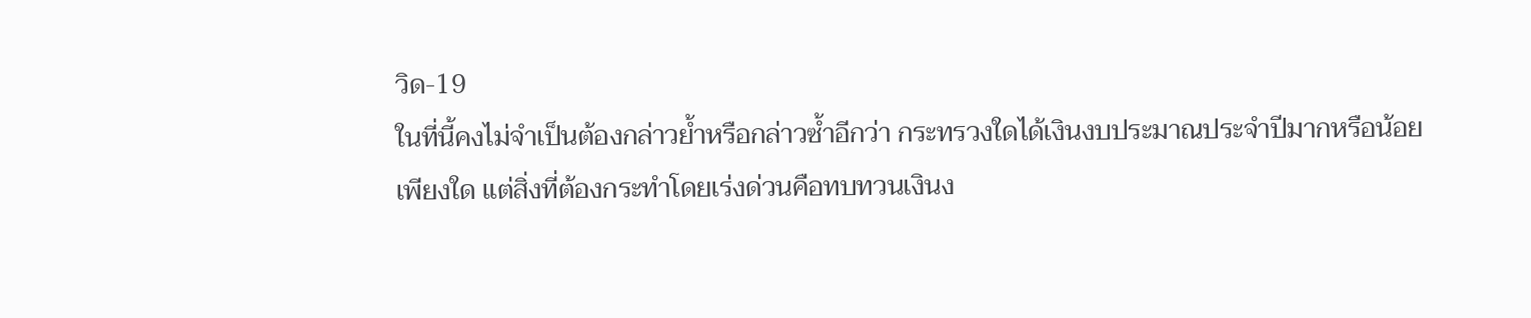วิด-19
ในที่นี้คงไม่จำเป็นต้องกล่าวย้ำหรือกล่าวซ้ำอีกว่า กระทรวงใดได้เงินงบประมาณประจำปีมากหรือน้อยเพียงใด แต่สิ่งที่ต้องกระทำโดยเร่งด่วนคือทบทวนเงินง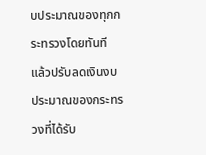บประมาณของทุกกระทรวงโดยทันที แล้วปรับลดเงินงบประมาณของกระทรวงที่ได้รับ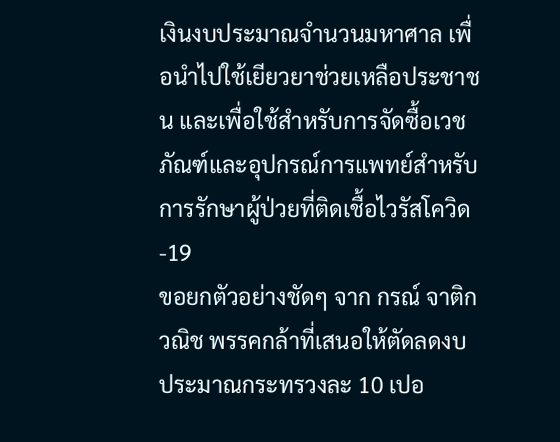เงินงบประมาณจำนวนมหาศาล เพื่อนำไปใช้เยียวยาช่วยเหลือประชาชน และเพื่อใช้สำหรับการจัดซื้อเวชภัณฑ์และอุปกรณ์การแพทย์สำหรับการรักษาผู้ป่วยที่ติดเชื้อไวรัสโควิด-19
ขอยกตัวอย่างชัดๆ จาก กรณ์ จาติกวณิช พรรคกล้าที่เสนอให้ตัดลดงบประมาณกระทรวงละ 10 เปอ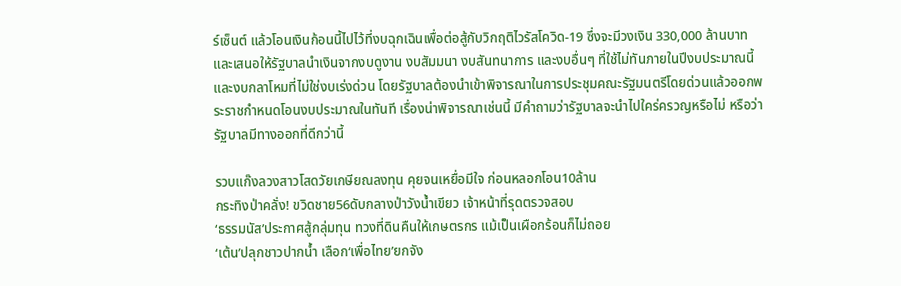ร์เซ็นต์ แล้วโอนเงินก้อนนี้ไปไว้ที่งบฉุกเฉินเพื่อต่อสู้กับวิกฤติไวรัสโควิด-19 ซึ่งจะมีวงเงิน 330,000 ล้านบาท และเสนอให้รัฐบาลนำเงินจากงบดูงาน งบสัมมนา งบสันทนาการ และงบอื่นๆ ที่ใช้ไม่ทันภายในปีงบประมาณนี้ และงบกลาโหมที่ไม่ใช่งบเร่งด่วน โดยรัฐบาลต้องนำเข้าพิจารณาในการประชุมคณะรัฐมนตรีโดยด่วนแล้วออกพระราชกำหนดโอนงบประมาณในทันที เรื่องน่าพิจารณาเช่นนี้ มีคำถามว่ารัฐบาลจะนำไปใคร่ครวญหรือไม่ หรือว่ารัฐบาลมีทางออกที่ดีกว่านี้

รวบแก๊งลวงสาวโสดวัยเกษียณลงทุน คุยจนเหยื่อมีใจ ก่อนหลอกโอน10ล้าน
กระทิงป่าคลั่ง! ขวิดชาย56ดับกลางป่าวังน้ำเขียว เจ้าหน้าที่รุดตรวจสอบ
‘ธรรมนัส’ประกาศสู้กลุ่มทุน ทวงที่ดินคืนให้เกษตรกร แม้เป็นเผือกร้อนก็ไม่ถอย
‘เต้น’ปลุกชาวปากน้ำ เลือก‘เพื่อไทย’ยกจัง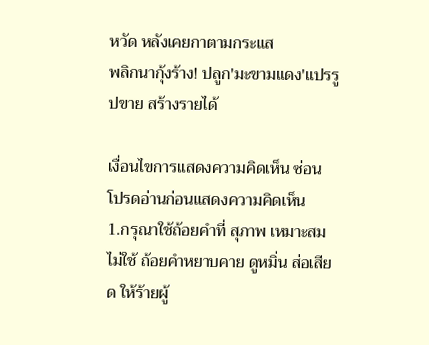หวัด หลังเคยกาตามกระแส
พลิกนากุ้งร้าง! ปลูก'มะขามแดง'แปรรูปขาย สร้างรายได้

เงื่อนไขการแสดงความคิดเห็น ซ่อน
โปรดอ่านก่อนแสดงความคิดเห็น
1.กรุณาใช้ถ้อยคำที่ สุภาพ เหมาะสม ไม่ใช้ ถ้อยคำหยาบคาย ดูหมิ่น ส่อเสียด ให้ร้ายผู้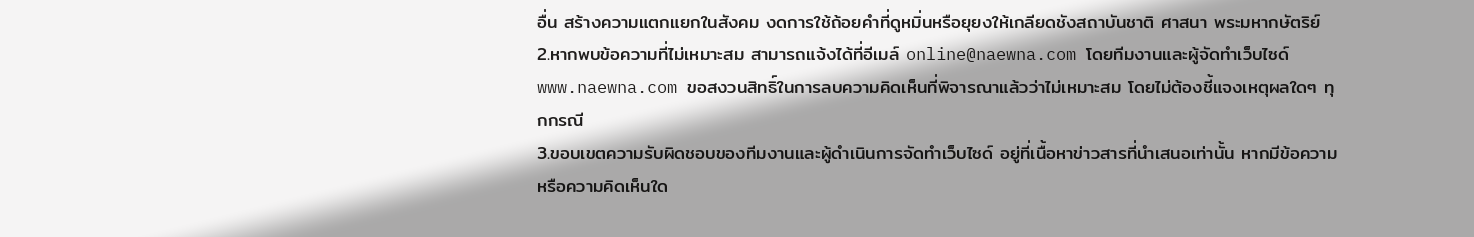อื่น สร้างความแตกแยกในสังคม งดการใช้ถ้อยคำที่ดูหมิ่นหรือยุยงให้เกลียดชังสถาบันชาติ ศาสนา พระมหากษัตริย์
2.หากพบข้อความที่ไม่เหมาะสม สามารถแจ้งได้ที่อีเมล์ online@naewna.com โดยทีมงานและผู้จัดทำเว็บไซด์ www.naewna.com ขอสงวนสิทธิ์ในการลบความคิดเห็นที่พิจารณาแล้วว่าไม่เหมาะสม โดยไม่ต้องชี้แจงเหตุผลใดๆ ทุกกรณี
3.ขอบเขตความรับผิดชอบของทีมงานและผู้ดำเนินการจัดทำเว็บไซด์ อยู่ที่เนื้อหาข่าวสารที่นำเสนอเท่านั้น หากมีข้อความหรือความคิดเห็นใด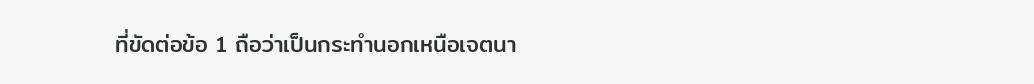ที่ขัดต่อข้อ 1 ถือว่าเป็นกระทำนอกเหนือเจตนา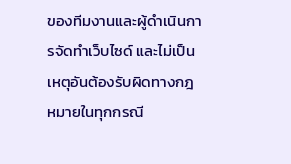ของทีมงานและผู้ดำเนินการจัดทำเว็บไซด์ และไม่เป็นเหตุอันต้องรับผิดทางกฎหมายในทุกกรณี